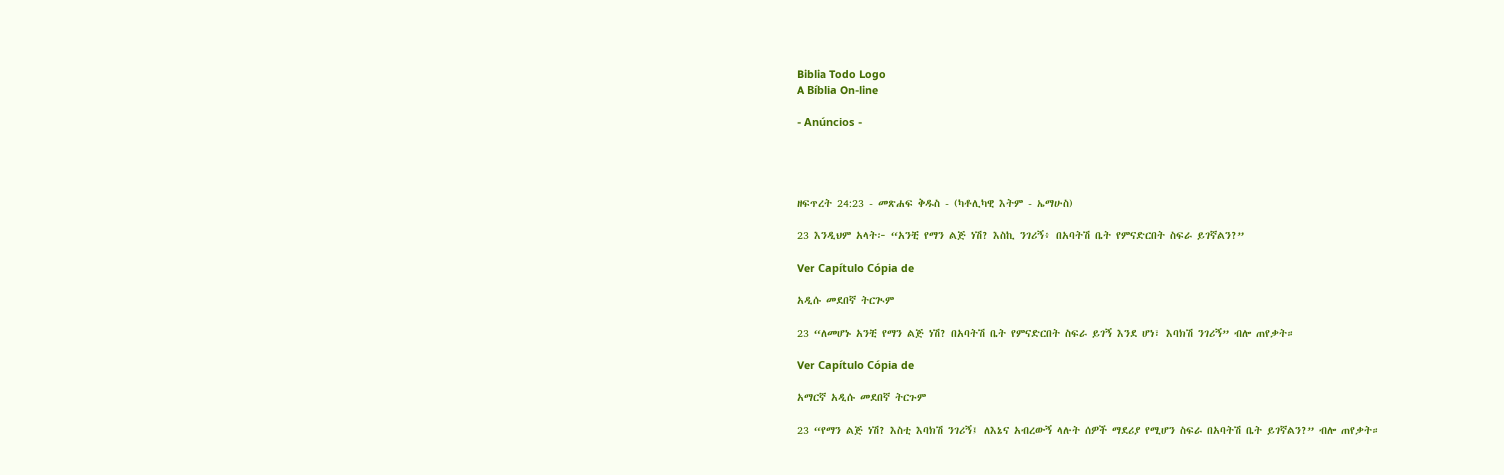Biblia Todo Logo
A Bíblia On-line

- Anúncios -




ዘፍጥረት 24:23 - መጽሐፍ ቅዱስ - (ካቶሊካዊ እትም - ኤማሁስ)

23 እንዲህም አላት፦ “አንቺ የማን ልጅ ነሽ? እስኪ ንገሪኝ፥ በአባትሽ ቤት የምናድርበት ስፍራ ይገኛልን?”

Ver Capítulo Cópia de

አዲሱ መደበኛ ትርጒም

23 “ለመሆኑ አንቺ የማን ልጅ ነሽ? በአባትሽ ቤት የምናድርበት ስፍራ ይገኝ እንደ ሆነ፣ እባክሽ ንገሪኝ” ብሎ ጠየቃት።

Ver Capítulo Cópia de

አማርኛ አዲሱ መደበኛ ትርጉም

23 “የማን ልጅ ነሽ? እስቲ እባክሽ ንገሪኝ፤ ለእኔና አብረውኝ ላሉት ሰዎች ማደሪያ የሚሆን ስፍራ በአባትሽ ቤት ይገኛልን?” ብሎ ጠየቃት።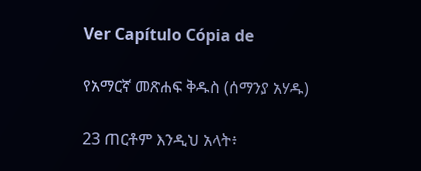Ver Capítulo Cópia de

የአማርኛ መጽሐፍ ቅዱስ (ሰማንያ አሃዱ)

23 ጠርቶም እንዲህ አላት፥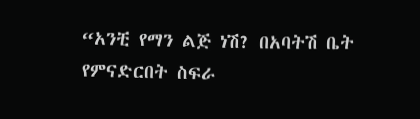“አንቺ የማን ልጅ ነሽ? በአባትሽ ቤት የምናድርበት ስፍራ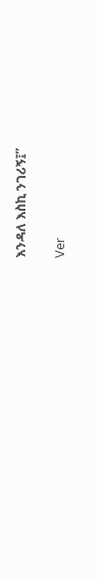እንዳለ እስኪ ንገሪኝ፤”

Ver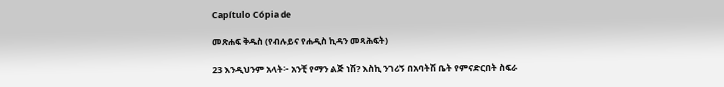Capítulo Cópia de

መጽሐፍ ቅዱስ (የብሉይና የሐዲስ ኪዳን መጻሕፍት)

23 እንዲህንም አላት፦ አንቺ የማን ልጅ ነሽ? እስኪ ንገሪኝ በአባትሽ ቤት የምናድርበት ስፍራ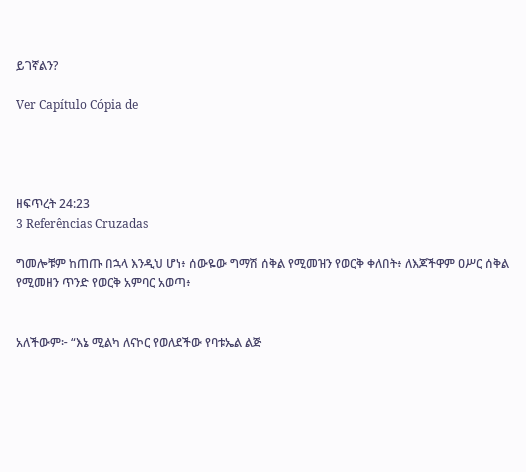ይገኛልን?

Ver Capítulo Cópia de




ዘፍጥረት 24:23
3 Referências Cruzadas

ግመሎቹም ከጠጡ በኋላ እንዲህ ሆነ፥ ሰውዬው ግማሽ ሰቅል የሚመዝን የወርቅ ቀለበት፥ ለእጆችዋም ዐሥር ሰቅል የሚመዘን ጥንድ የወርቅ አምባር አወጣ፥


አለችውም፦ “እኔ ሚልካ ለናኮር የወለደችው የባቱኤል ልጅ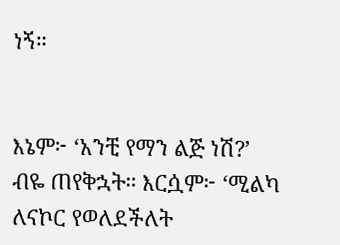ነኝ።


እኔም፦ ‘አንቺ የማን ልጅ ነሽ?’ ብዬ ጠየቅኋት። እርሷም፦ ‘ሚልካ ለናኮር የወለደችለት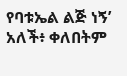የባቱኤል ልጅ ነኝ’ አለች፥ ቀለበትም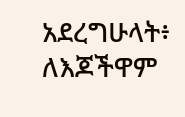አደረግሁላት፥ ለእጆችዋም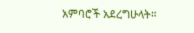አምባሮች አደረግሁላት።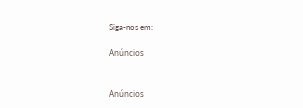Siga-nos em:

Anúncios


Anúncios